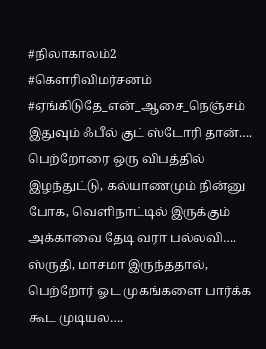#நிலாகாலம்2
#கௌரிவிமர்சனம்
#ஏங்கிடுதே_என்_ஆசை_நெஞ்சம்
இதுவும் ஃபீல் குட் ஸ்டோரி தான்….
பெற்றோரை ஒரு விபத்தில் இழந்துட்டு, கல்யாணமும் நின்னு போக, வெளிநாட்டில் இருக்கும் அக்காவை தேடி வரா பல்லவி….
ஸ்ருதி, மாசமா இருந்ததால், பெற்றோர் ஓட முகங்களை பார்க்க கூட முடியல….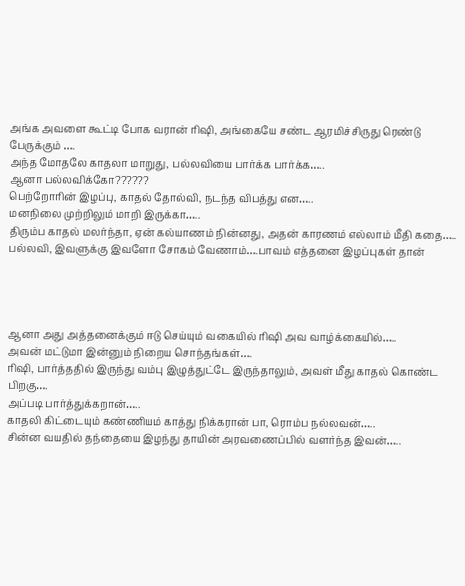அங்க அவளை கூட்டி போக வரான் ரிஷி, அங்கையே சண்ட ஆரமிச்சிருது ரெண்டு பேருக்கும் ….
அந்த மோதலே காதலா மாறுது, பல்லவியை பார்க்க பார்க்க…..
ஆனா பல்லவிக்கோ??????
பெற்றோரின் இழப்பு, காதல் தோல்வி, நடந்த விபத்து என…..
மனநிலை முற்றிலும் மாறி இருக்கா…..
திரும்ப காதல் மலர்ந்தா, ஏன் கல்யாணம் நின்னது, அதன் காரணம் எல்லாம் மீதி கதை…..
பல்லவி, இவளுக்கு இவளோ சோகம் வேணாம்….பாவம் எத்தனை இழப்புகள் தான்




ஆனா அது அத்தனைக்கும் ஈடு செய்யும் வகையில் ரிஷி அவ வாழ்க்கையில்…..
அவன் மட்டுமா இன்னும் நிறைய சொந்தங்கள்….
ரிஷி, பார்த்ததில் இருந்து வம்பு இழுத்துட்டே இருந்தாலும், அவள் மீது காதல் கொண்ட பிறகு….
அப்படி பார்த்துக்கறான்…..
காதலி கிட்டையும் கண்ணியம் காத்து நிக்கரான் பா, ரொம்ப நல்லவன்…..
சின்ன வயதில் தந்தையை இழந்து தாயின் அரவணைப்பில் வளர்ந்த இவன்…..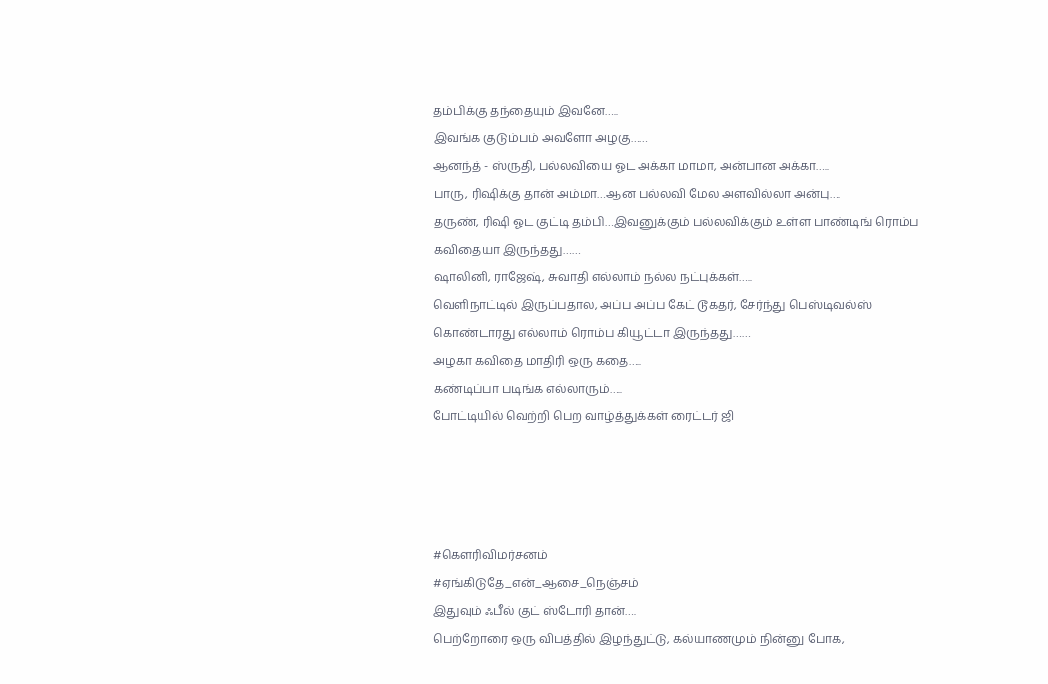தம்பிக்கு தந்தையும் இவனே…..
இவங்க குடும்பம் அவளோ அழகு……
ஆனந்த் - ஸ்ருதி, பல்லவியை ஓட அக்கா மாமா, அன்பான அக்கா…..
பாரு, ரிஷிக்கு தான் அம்மா…ஆன பல்லவி மேல அளவில்லா அன்பு….
தருண், ரிஷி ஓட குட்டி தம்பி…இவனுக்கும் பல்லவிக்கும் உள்ள பாண்டிங் ரொம்ப கவிதையா இருந்தது……
ஷாலினி, ராஜேஷ், சுவாதி எல்லாம் நல்ல நட்புக்கள்…..
வெளிநாட்டில் இருப்பதால, அப்ப அப்ப கேட் டூகதர், சேர்ந்து பெஸ்டிவல்ஸ் கொண்டாரது எல்லாம் ரொம்ப கியூட்டா இருந்தது……
அழகா கவிதை மாதிரி ஒரு கதை…..
கண்டிப்பா படிங்க எல்லாரும்…..
போட்டியில் வெற்றி பெற வாழ்த்துக்கள் ரைட்டர் ஜி




#கௌரிவிமர்சனம்
#ஏங்கிடுதே_என்_ஆசை_நெஞ்சம்
இதுவும் ஃபீல் குட் ஸ்டோரி தான்….
பெற்றோரை ஒரு விபத்தில் இழந்துட்டு, கல்யாணமும் நின்னு போக,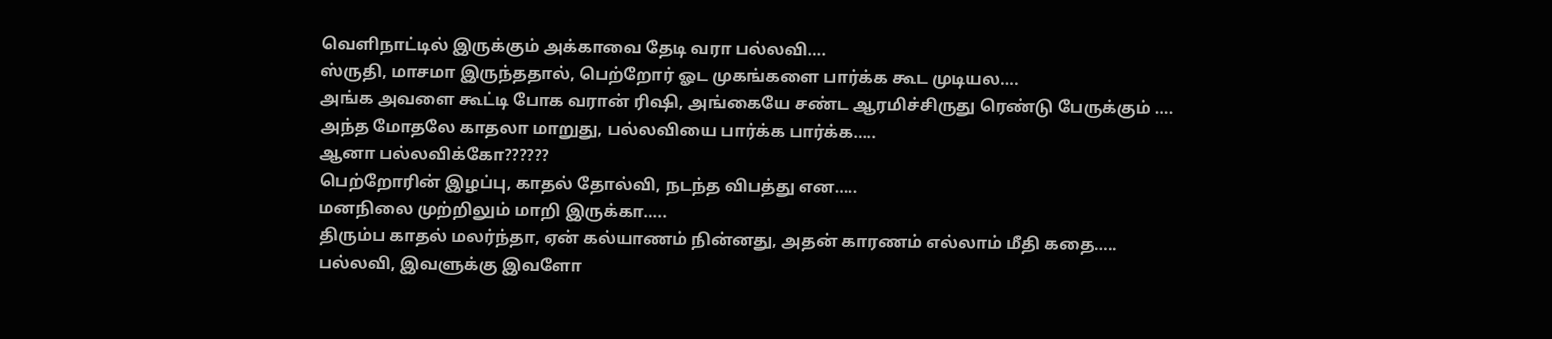வெளிநாட்டில் இருக்கும் அக்காவை தேடி வரா பல்லவி….
ஸ்ருதி, மாசமா இருந்ததால், பெற்றோர் ஓட முகங்களை பார்க்க கூட முடியல….
அங்க அவளை கூட்டி போக வரான் ரிஷி, அங்கையே சண்ட ஆரமிச்சிருது ரெண்டு பேருக்கும் ….
அந்த மோதலே காதலா மாறுது, பல்லவியை பார்க்க பார்க்க…..
ஆனா பல்லவிக்கோ??????
பெற்றோரின் இழப்பு, காதல் தோல்வி, நடந்த விபத்து என…..
மனநிலை முற்றிலும் மாறி இருக்கா…..
திரும்ப காதல் மலர்ந்தா, ஏன் கல்யாணம் நின்னது, அதன் காரணம் எல்லாம் மீதி கதை…..
பல்லவி, இவளுக்கு இவளோ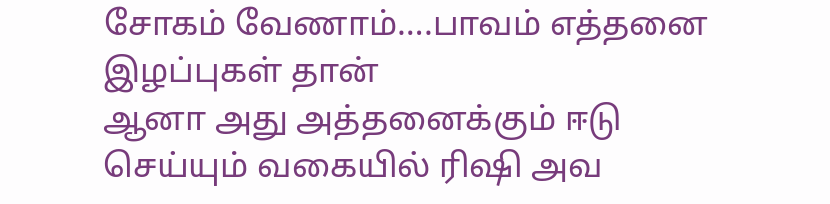சோகம் வேணாம்….பாவம் எத்தனை இழப்புகள் தான்
ஆனா அது அத்தனைக்கும் ஈடு செய்யும் வகையில் ரிஷி அவ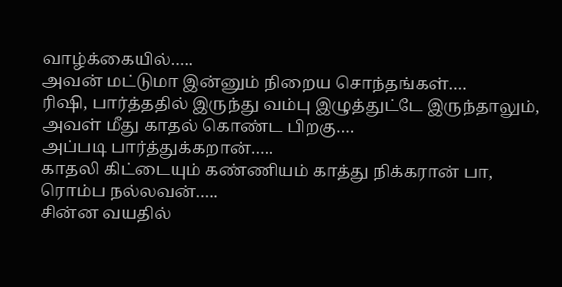வாழ்க்கையில்…..
அவன் மட்டுமா இன்னும் நிறைய சொந்தங்கள்….
ரிஷி, பார்த்ததில் இருந்து வம்பு இழுத்துட்டே இருந்தாலும், அவள் மீது காதல் கொண்ட பிறகு….
அப்படி பார்த்துக்கறான்…..
காதலி கிட்டையும் கண்ணியம் காத்து நிக்கரான் பா, ரொம்ப நல்லவன்…..
சின்ன வயதில்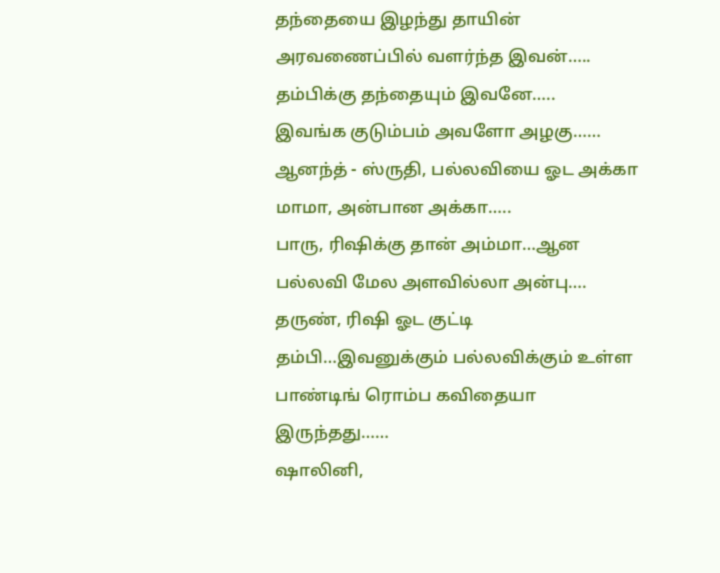தந்தையை இழந்து தாயின் அரவணைப்பில் வளர்ந்த இவன்…..
தம்பிக்கு தந்தையும் இவனே…..
இவங்க குடும்பம் அவளோ அழகு……
ஆனந்த் - ஸ்ருதி, பல்லவியை ஓட அக்கா மாமா, அன்பான அக்கா…..
பாரு, ரிஷிக்கு தான் அம்மா…ஆன பல்லவி மேல அளவில்லா அன்பு….
தருண், ரிஷி ஓட குட்டி தம்பி…இவனுக்கும் பல்லவிக்கும் உள்ள பாண்டிங் ரொம்ப கவிதையா இருந்தது……
ஷாலினி,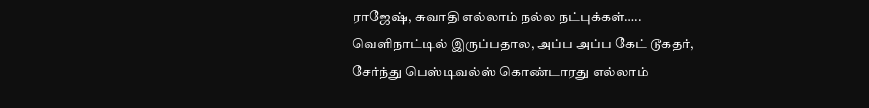ராஜேஷ், சுவாதி எல்லாம் நல்ல நட்புக்கள்…..
வெளிநாட்டில் இருப்பதால, அப்ப அப்ப கேட் டூகதர், சேர்ந்து பெஸ்டிவல்ஸ் கொண்டாரது எல்லாம்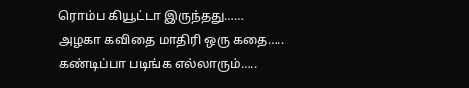ரொம்ப கியூட்டா இருந்தது……
அழகா கவிதை மாதிரி ஒரு கதை…..
கண்டிப்பா படிங்க எல்லாரும்…..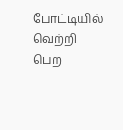போட்டியில் வெற்றி பெற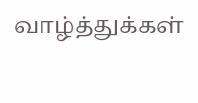வாழ்த்துக்கள்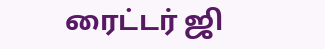ரைட்டர் ஜி